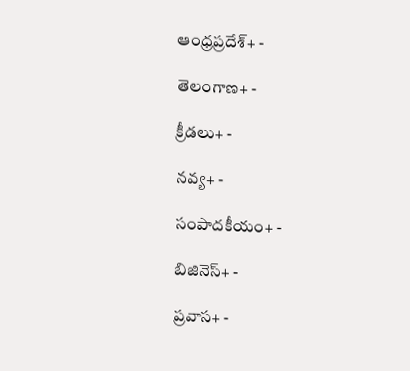ఆంధ్రప్రదేశ్+ -

తెలంగాణ+ -

క్రీడలు+ -

నవ్య+ -

సంపాదకీయం+ -

బిజినెస్+ -

ప్రవాస+ -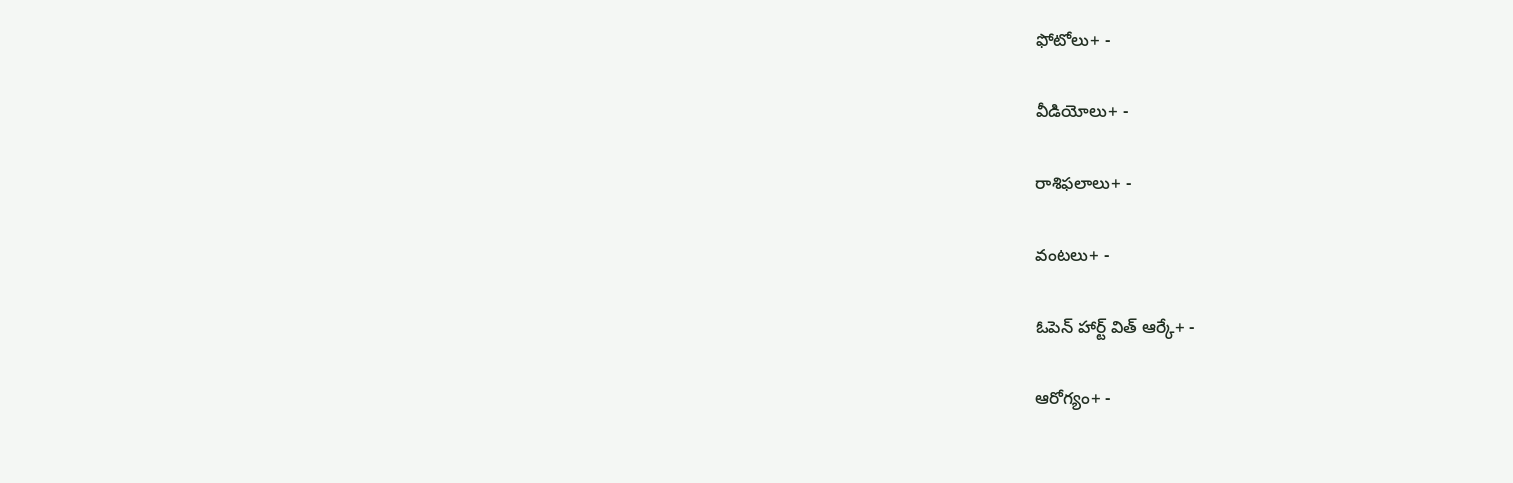ఫోటోలు+ -

వీడియోలు+ -

రాశిఫలాలు+ -

వంటలు+ -

ఓపెన్ హార్ట్ విత్ ఆర్కే+ -

ఆరోగ్యం+ -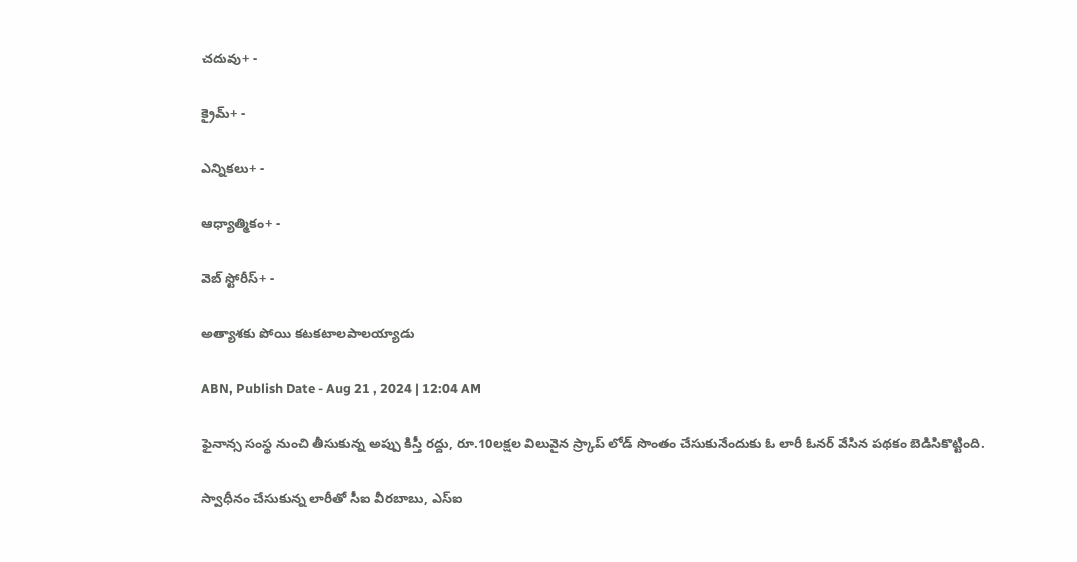చదువు+ -

క్రైమ్+ -

ఎన్నికలు+ -

ఆధ్యాత్మికం+ -

వెబ్ స్టోరీస్+ -

అత్యాశకు పోయి కటకటాలపాలయ్యాడు

ABN, Publish Date - Aug 21 , 2024 | 12:04 AM

ఫైనాన్స సంస్థ నుంచి తీసుకున్న అప్పు కిస్తీ రద్దు, రూ.10లక్షల విలువైన స్ర్కాప్‌ లోడ్‌ సొంతం చేసుకునేందుకు ఓ లారీ ఓనర్‌ వేసిన పథకం బెడిసికొట్టింది.

స్వాధీనం చేసుకున్న లారీతో సీఐ వీరబాబు, ఎస్‌ఐ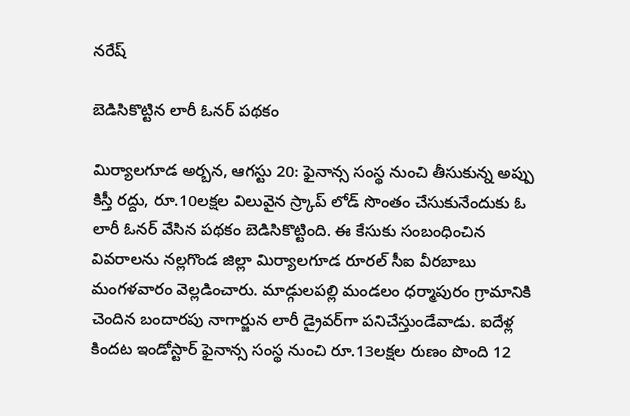నరేష్‌

బెడిసికొట్టిన లారీ ఓనర్‌ పథకం

మిర్యాలగూడ అర్బన, ఆగస్టు 20: ఫైనాన్స సంస్థ నుంచి తీసుకున్న అప్పు కిస్తీ రద్దు, రూ.10లక్షల విలువైన స్ర్కాప్‌ లోడ్‌ సొంతం చేసుకునేందుకు ఓ లారీ ఓనర్‌ వేసిన పథకం బెడిసికొట్టింది. ఈ కేసుకు సంబంధించిన వివరాలను నల్లగొండ జిల్లా మిర్యాలగూడ రూరల్‌ సీఐ వీరబాబు మంగళవారం వెల్లడించారు. మాడ్గులపల్లి మండలం ధర్మాపురం గ్రామానికి చెందిన బందారపు నాగార్జున లారీ డ్రైవర్‌గా పనిచేస్తుండేవాడు. ఐదేళ్ల కిందట ఇండోస్టార్‌ ఫైనాన్స సంస్థ నుంచి రూ.13లక్షల రుణం పొంది 12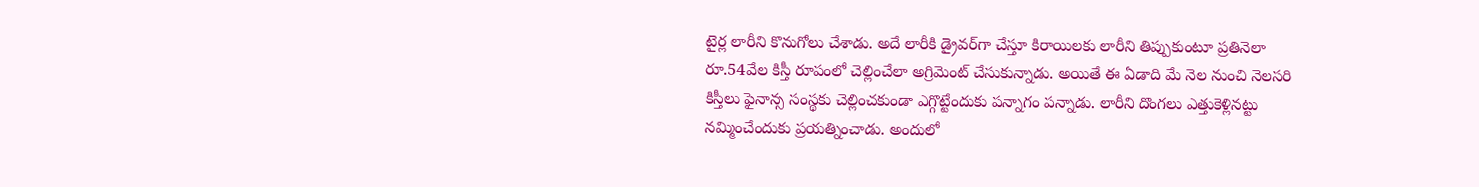టైర్ల లారీని కొనుగోలు చేశాడు. అదే లారీకి డ్రైవర్‌గా చేస్తూ కిరాయిలకు లారీని తిప్పుకుంటూ ప్రతినెలా రూ.54వేల కిస్తీ రూపంలో చెల్లించేలా అగ్రిమెంట్‌ చేసుకున్నాడు. అయితే ఈ ఏడాది మే నెల నుంచి నెలసరి కిస్తీలు ఫైనాన్స సంస్థకు చెల్లించకుండా ఎగ్గొట్టేందుకు పన్నాగం పన్నాడు. లారీని దొంగలు ఎత్తుకెళ్లినట్టు నమ్మించేందుకు ప్రయత్నించాడు. అందులో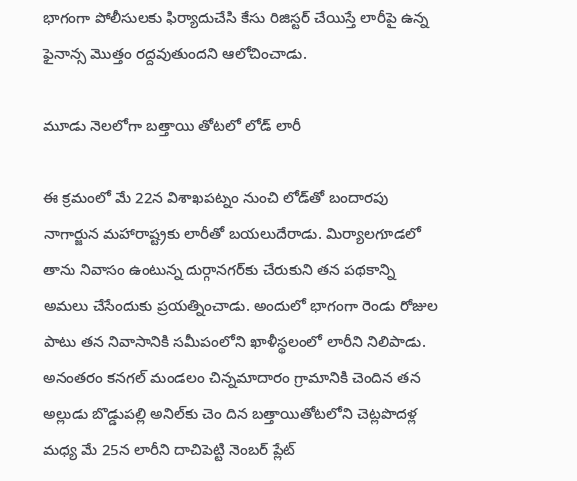భాగంగా పోలీసులకు ఫిర్యాదుచేసి కేసు రిజిస్టర్‌ చేయిస్తే లారీపై ఉన్న ఫైనాన్స మొత్తం రద్దవుతుందని ఆలోచించాడు.

మూడు నెలలోగా బత్తాయి తోటలో లోడ్‌ లారీ

ఈ క్రమంలో మే 22న విశాఖపట్నం నుంచి లోడ్‌తో బందారపు నాగార్జున మహారాష్ట్రకు లారీతో బయలుదేరాడు. మిర్యాలగూడలో తాను నివాసం ఉంటున్న దుర్గానగర్‌కు చేరుకుని తన పథకాన్ని అమలు చేసేందుకు ప్రయత్నించాడు. అందులో భాగంగా రెండు రోజుల పాటు తన నివాసానికి సమీపంలోని ఖాళీస్థలంలో లారీని నిలిపాడు. అనంతరం కనగల్‌ మండలం చిన్నమాదారం గ్రామానికి చెందిన తన అల్లుడు బొడ్డుపల్లి అనిల్‌కు చెం దిన బత్తాయితోటలోని చెట్లపొదళ్ల మధ్య మే 25న లారీని దాచిపెట్టి నెంబర్‌ ప్లేట్‌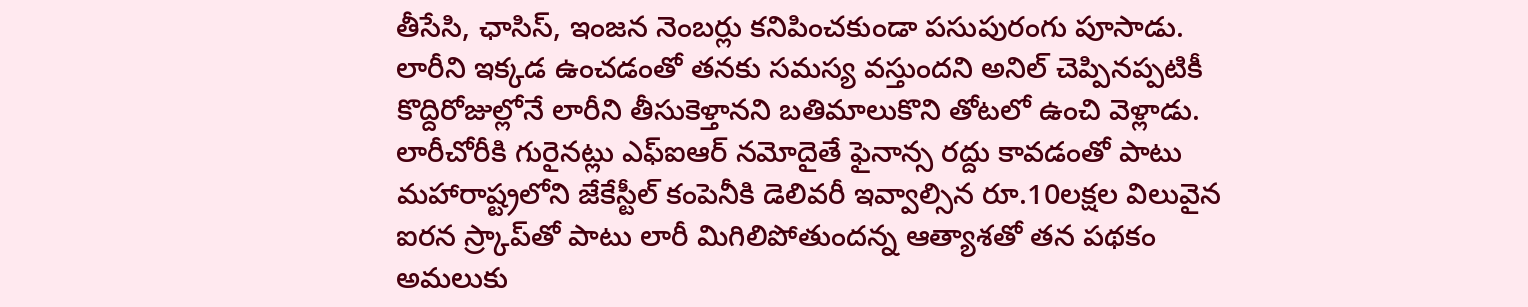తీసేసి, ఛాసిస్‌, ఇంజన నెంబర్లు కనిపించకుండా పసుపురంగు పూసాడు. లారీని ఇక్కడ ఉంచడంతో తనకు సమస్య వస్తుందని అనిల్‌ చెప్పినప్పటికీ కొద్దిరోజుల్లోనే లారీని తీసుకెళ్తానని బతిమాలుకొని తోటలో ఉంచి వెళ్లాడు. లారీచోరీకి గురైనట్లు ఎఫ్‌ఐఆర్‌ నమోదైతే ఫైనాన్స రద్దు కావడంతో పాటు మహారాష్ట్రలోని జేకేస్టీల్‌ కంపెనీకి డెలివరీ ఇవ్వాల్సిన రూ.10లక్షల విలువైన ఐరన స్ర్కాప్‌తో పాటు లారీ మిగిలిపోతుందన్న ఆత్యాశతో తన పథకం అమలుకు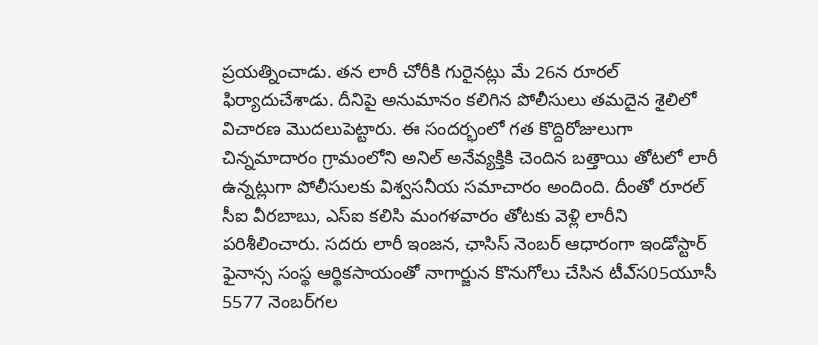ప్రయత్నించాడు. తన లారీ చోరీకి గురైనట్లు మే 26న రూరల్‌ ఫిర్యాదుచేశాడు. దీనిపై అనుమానం కలిగిన పోలీసులు తమదైన శైలిలో విచారణ మొదలుపెట్టారు. ఈ సందర్భంలో గత కొద్దిరోజులుగా చిన్నమాదారం గ్రామంలోని అనిల్‌ అనేవ్యక్తికి చెందిన బత్తాయి తోటలో లారీ ఉన్నట్లుగా పోలీసులకు విశ్వసనీయ సమాచారం అందింది. దీంతో రూరల్‌ సీఐ వీరబాబు, ఎస్‌ఐ కలిసి మంగళవారం తోటకు వెళ్లి లారీని పరిశీలించారు. సదరు లారీ ఇంజన, ఛాసిస్‌ నెంబర్‌ ఆధారంగా ఇండోస్టార్‌ ఫైనాన్స సంస్థ ఆర్థికసాయంతో నాగార్జున కొనుగోలు చేసిన టీఎ్‌స05యూసీ 5577 నెంబర్‌గల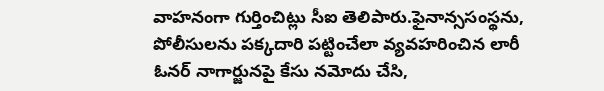వాహనంగా గుర్తించిట్లు సీఐ తెలిపారు.ఫైనాన్ససంస్థను, పోలీసులను పక్కదారి పట్టించేలా వ్యవహరించిన లారీ ఓనర్‌ నాగార్జునపై కేసు నమోదు చేసి,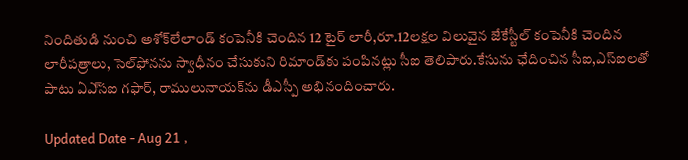నిందితుడి నుంచి అశోక్‌లేలాండ్‌ కంపెనీకి చెందిన 12 టైర్‌ లారీ,రూ.12లక్షల విలువైన జేకేస్టీల్‌ కంపెనీకి చెందిన లారీపత్రాలు, సెల్‌ఫోనను స్వాధీనం చేసుకుని రిమాండ్‌కు పంపినట్లు సీఐ తెలిపారు.కేసును ఛేదించిన సీఐ,ఎస్‌ఐలతో పాటు ఏఎ్‌సఐ గఫార్‌, రాములునాయక్‌ను డీఎస్పీ అభినందించారు.

Updated Date - Aug 21 ,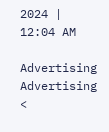2024 | 12:04 AM

Advertising
Advertising
<